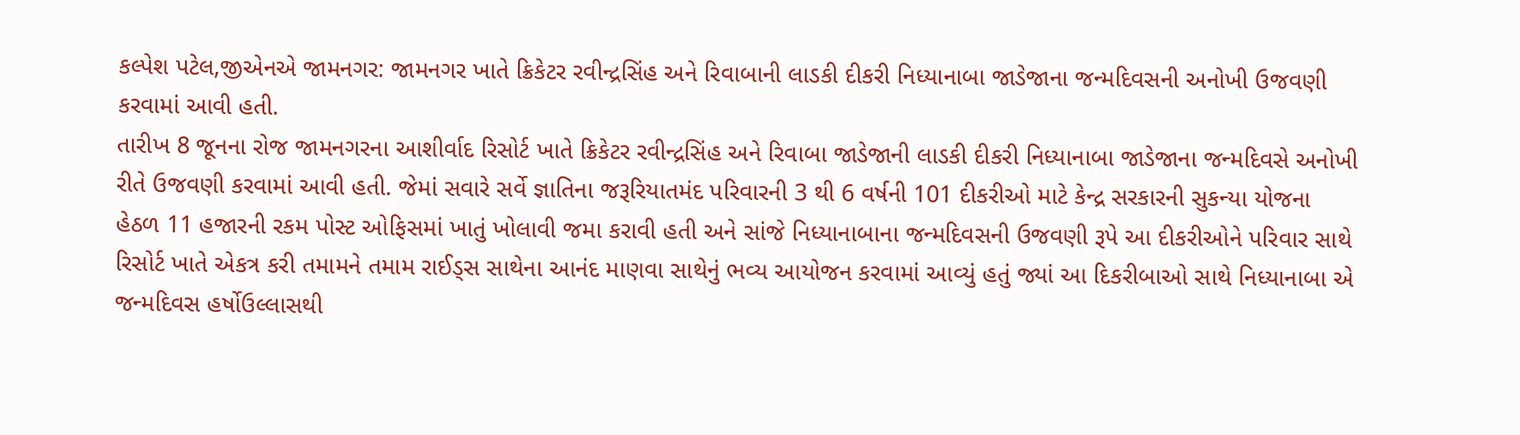કલ્પેશ પટેલ,જીએનએ જામનગર: જામનગર ખાતે ક્રિકેટર રવીન્દ્રસિંહ અને રિવાબાની લાડકી દીકરી નિધ્યાનાબા જાડેજાના જન્મદિવસની અનોખી ઉજવણી કરવામાં આવી હતી.
તારીખ 8 જૂનના રોજ જામનગરના આશીર્વાદ રિસોર્ટ ખાતે ક્રિકેટર રવીન્દ્રસિંહ અને રિવાબા જાડેજાની લાડકી દીકરી નિધ્યાનાબા જાડેજાના જન્મદિવસે અનોખી રીતે ઉજવણી કરવામાં આવી હતી. જેમાં સવારે સર્વે જ્ઞાતિના જરૂરિયાતમંદ પરિવારની 3 થી 6 વર્ષની 101 દીકરીઓ માટે કેન્દ્ર સરકારની સુકન્યા યોજના હેઠળ 11 હજારની રકમ પોસ્ટ ઓફિસમાં ખાતું ખોલાવી જમા કરાવી હતી અને સાંજે નિધ્યાનાબાના જન્મદિવસની ઉજવણી રૂપે આ દીકરીઓને પરિવાર સાથે રિસોર્ટ ખાતે એકત્ર કરી તમામને તમામ રાઈડ્સ સાથેના આનંદ માણવા સાથેનું ભવ્ય આયોજન કરવામાં આવ્યું હતું જ્યાં આ દિકરીબાઓ સાથે નિધ્યાનાબા એ જન્મદિવસ હર્ષોઉલ્લાસથી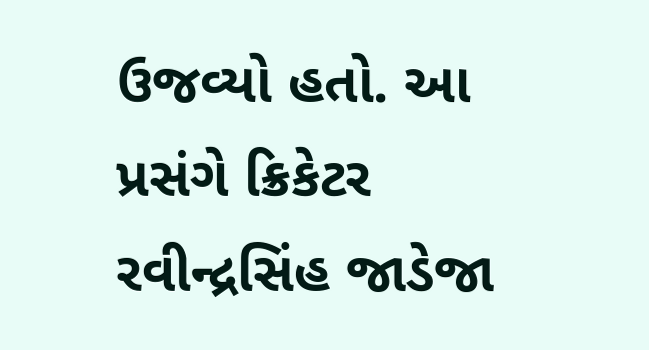ઉજવ્યો હતો. આ પ્રસંગે ક્રિકેટર રવીન્દ્રસિંહ જાડેજા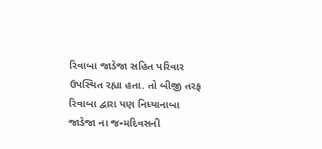રિવાબા જાડેજા સહિત પરિવાર ઉપસ્થિત રહ્યા હતા. તો બીજી તરફ રિવાબા દ્વારા પણ નિધ્યાનાબા જાડેજા ના જન્મદિવસની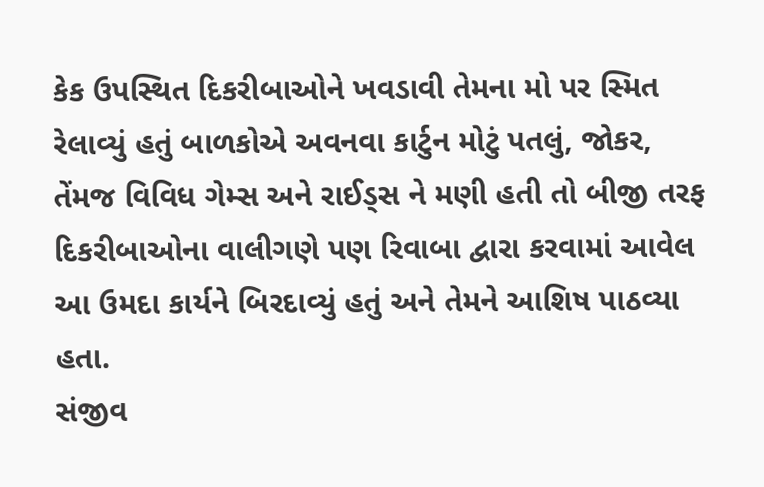કેક ઉપસ્થિત દિકરીબાઓને ખવડાવી તેમના મો પર સ્મિત રેલાવ્યું હતું બાળકોએ અવનવા કાર્ટુન મોટું પતલું, જોકર, તેંમજ વિવિધ ગેમ્સ અને રાઈડ્સ ને મણી હતી તો બીજી તરફ દિકરીબાઓના વાલીગણે પણ રિવાબા દ્વારા કરવામાં આવેલ આ ઉમદા કાર્યને બિરદાવ્યું હતું અને તેમને આશિષ પાઠવ્યા હતા.
સંજીવ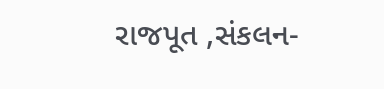રાજપૂત ,સંકલન-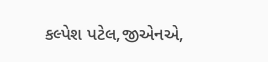કલ્પેશ પટેલ,જીએનએ,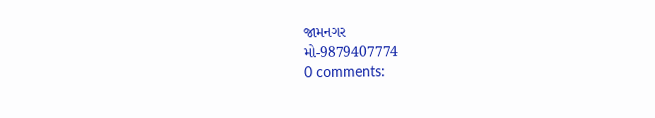જામનગર
મો-9879407774
0 comments: